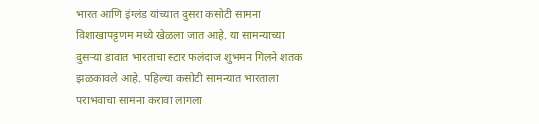भारत आणि इंग्लंड यांच्यात दुसरा कसोटी सामना विशाखापट्टणम मध्ये खेळला जात आहे. या सामन्याच्या दुसऱ्या डावात भारताचा स्टार फलंदाज शुभमन गिलने शतक झळकावले आहे. पहिल्या कसोटी सामन्यात भारताला पराभवाचा सामना करावा लागला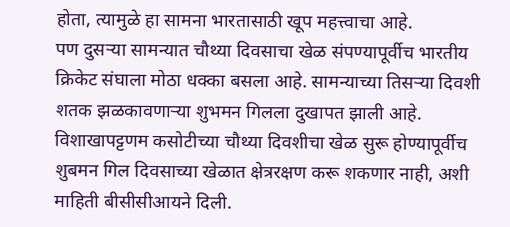होता, त्यामुळे हा सामना भारतासाठी खूप महत्त्वाचा आहे.
पण दुसऱ्या सामन्यात चौथ्या दिवसाचा खेळ संपण्यापूर्वीच भारतीय क्रिकेट संघाला मोठा धक्का बसला आहे. सामन्याच्या तिसऱ्या दिवशी शतक झळकावणाऱ्या शुभमन गिलला दुखापत झाली आहे. विशाखापट्टणम कसोटीच्या चौथ्या दिवशीचा खेळ सुरू होण्यापूर्वीच शुबमन गिल दिवसाच्या खेळात क्षेत्ररक्षण करू शकणार नाही, अशी माहिती बीसीसीआयने दिली.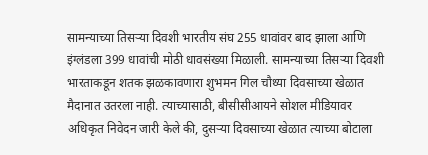सामन्याच्या तिसऱ्या दिवशी भारतीय संघ 255 धावांवर बाद झाला आणि इंग्लंडला 399 धावांची मोठी धावसंख्या मिळाली. सामन्याच्या तिसऱ्या दिवशी भारताकडून शतक झळकावणारा शुभमन गिल चौथ्या दिवसाच्या खेळात मैदानात उतरला नाही. त्याच्यासाठी, बीसीसीआयने सोशल मीडियावर अधिकृत निवेदन जारी केले की, दुसऱ्या दिवसाच्या खेळात त्याच्या बोटाला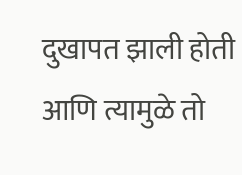दुखापत झाली होती आणि त्यामुळे तो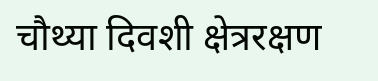चौथ्या दिवशी क्षेत्ररक्षण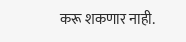करू शकणार नाही.